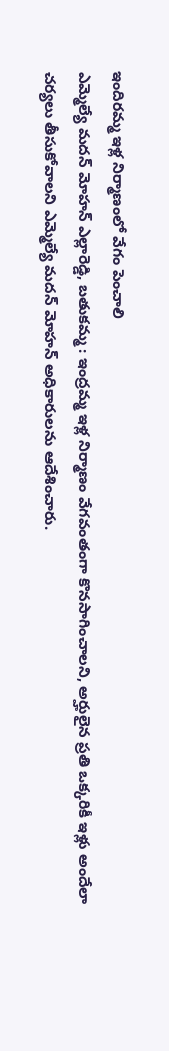ఇందిరమ్మ ఇళ్ల నిర్మాణంలో వేగం పెంచాలి
ఎమ్మెల్యే మదన్ మోహన్ ఎల్లారెడ్డి, బతుకమ్మ : ఇంద్రమ్మ ఇళ్ల నిర్మాణం వేగవంతంగా కొనసాగించాలని, అర్హులైన ప్రతి ఒక్కరికీ ఇళ్లు అందేలా చర్యలు తీసుకోవాలని ఎమ్మెల్యే మదన్ మోహన్ అధికారులను ఆదేశించారు.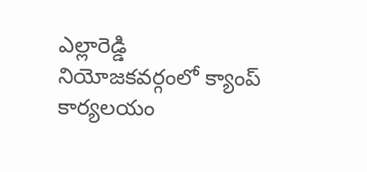ఎల్లారెడ్డి నియోజకవర్గంలో క్యాంప్ కార్యలయం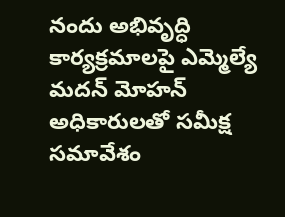నందు అభివృద్ధి కార్యక్రమాలపై ఎమ్మెల్యే మదన్ మోహన్ అధికారులతో సమీక్ష సమావేశం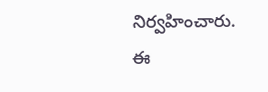నిర్వహించారు. ఈ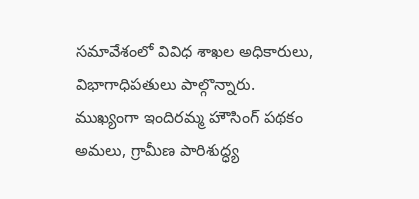సమావేశంలో వివిధ శాఖల అధికారులు, విభాగాధిపతులు పాల్గొన్నారు. ముఖ్యంగా ఇందిరమ్మ హౌసింగ్ పథకం అమలు, గ్రామీణ పారిశుద్ధ్య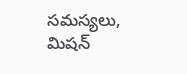సమస్యలు, మిషన్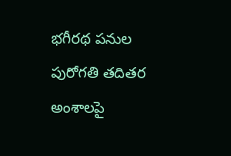భగీరథ పనుల పురోగతి తదితర అంశాలపై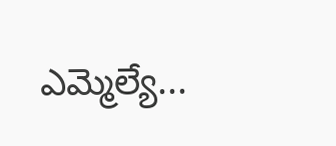ఎమ్మెల్యే...